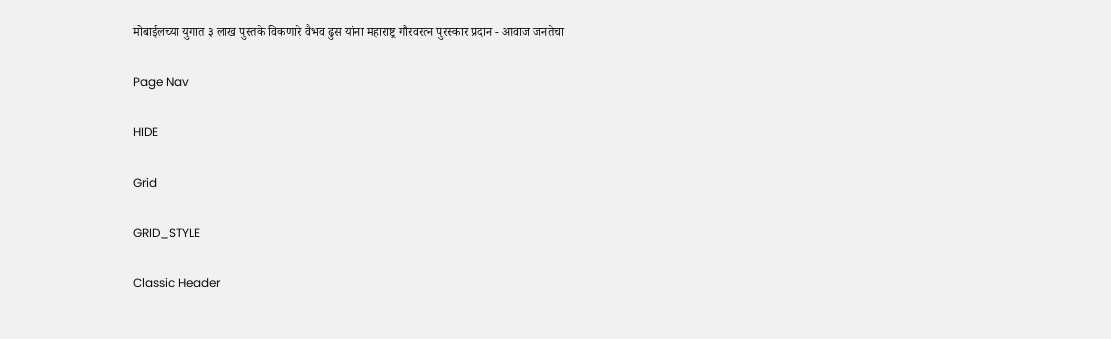मोबाईलच्या युगात ३ लाख पुस्तके विकणारे वैभव ढुस यांना महाराष्ट्र गौरवरत्न पुरस्कार प्रदान - आवाज जनतेचा

Page Nav

HIDE

Grid

GRID_STYLE

Classic Header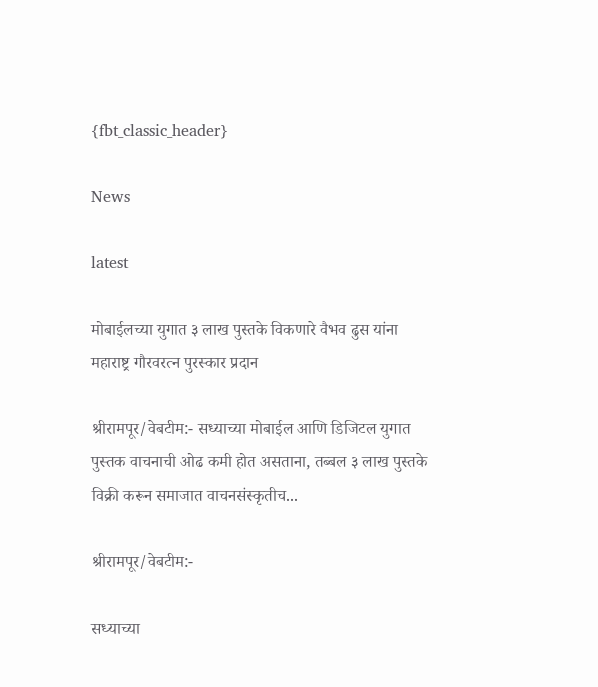{fbt_classic_header}

News

latest

मोबाईलच्या युगात ३ लाख पुस्तके विकणारे वैभव ढुस यांना महाराष्ट्र गौरवरत्न पुरस्कार प्रदान

श्रीरामपूर/वेबटीम:- सध्याच्या मोबाईल आणि डिजिटल युगात पुस्तक वाचनाची ओढ कमी होत असताना, तब्बल ३ लाख पुस्तके विक्री करून समाजात वाचनसंस्कृतीच...

श्रीरामपूर/वेबटीम:-

सध्याच्या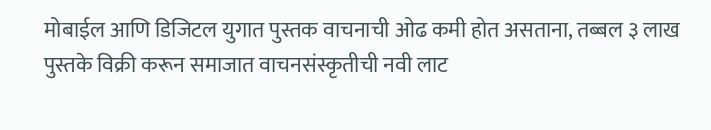मोबाईल आणि डिजिटल युगात पुस्तक वाचनाची ओढ कमी होत असताना, तब्बल ३ लाख पुस्तके विक्री करून समाजात वाचनसंस्कृतीची नवी लाट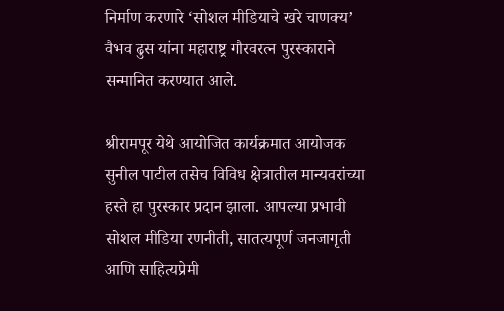निर्माण करणारे ‘सोशल मीडियाचे खरे चाणक्य’ वैभव ढुस यांना महाराष्ट्र गौरवरत्न पुरस्काराने सन्मानित करण्यात आले.

श्रीरामपूर येथे आयोजित कार्यक्रमात आयोजक सुनील पाटील तसेच विविध क्षेत्रातील मान्यवरांच्या हस्ते हा पुरस्कार प्रदान झाला. आपल्या प्रभावी सोशल मीडिया रणनीती, सातत्यपूर्ण जनजागृती आणि साहित्यप्रेमी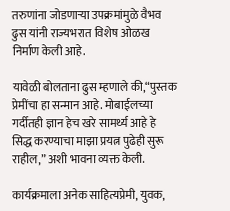तरुणांना जोडणाऱ्या उपक्रमांमुळे वैभव ढुस यांनी राज्यभरात विशेष ओळख निर्माण केली आहे.

यावेळी बोलताना ढुस म्हणाले की,“पुस्तक प्रेमींचा हा सन्मान आहे. मोबाईलच्या गर्दीतही ज्ञान हेच खरे सामर्थ्य आहे हे सिद्ध करण्याचा माझा प्रयत्न पुढेही सुरू राहील,” अशी भावना व्यक्त केली.

कार्यक्रमाला अनेक साहित्यप्रेमी, युवक,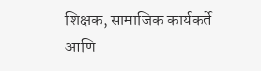शिक्षक, सामाजिक कार्यकर्ते आणि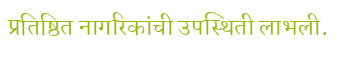प्रतिष्ठित नागरिकांची उपस्थिती लाभली.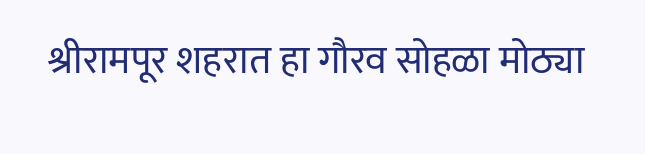श्रीरामपूर शहरात हा गौरव सोहळा मोठ्या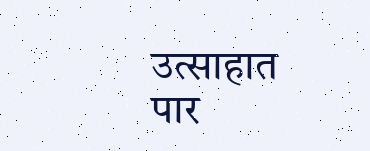उत्साहात पार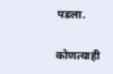पडला.

कोणत्याही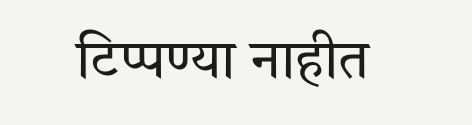टिप्पण्‍या नाहीत